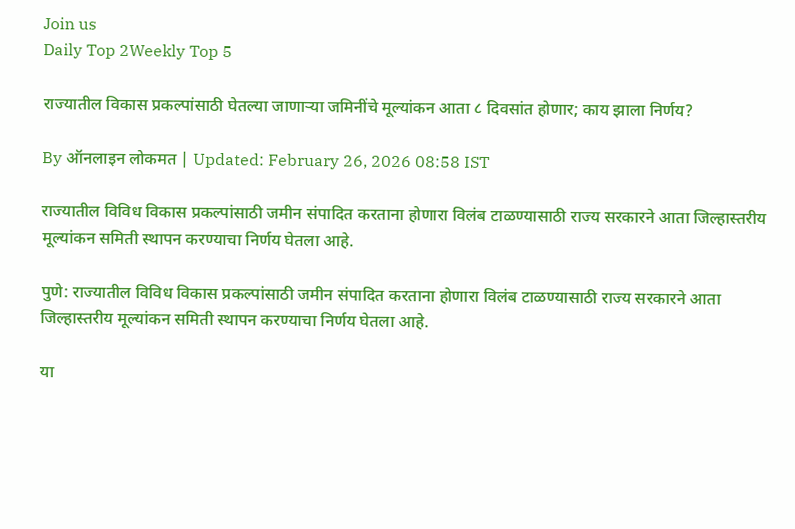Join us
Daily Top 2Weekly Top 5

राज्यातील विकास प्रकल्पांसाठी घेतल्या जाणाऱ्या जमिनींचे मूल्यांकन आता ८ दिवसांत होणार; काय झाला निर्णय?

By ऑनलाइन लोकमत | Updated: February 26, 2026 08:58 IST

राज्यातील विविध विकास प्रकल्पांसाठी जमीन संपादित करताना होणारा विलंब टाळण्यासाठी राज्य सरकारने आता जिल्हास्तरीय मूल्यांकन समिती स्थापन करण्याचा निर्णय घेतला आहे.

पुणे: राज्यातील विविध विकास प्रकल्पांसाठी जमीन संपादित करताना होणारा विलंब टाळण्यासाठी राज्य सरकारने आता जिल्हास्तरीय मूल्यांकन समिती स्थापन करण्याचा निर्णय घेतला आहे.

या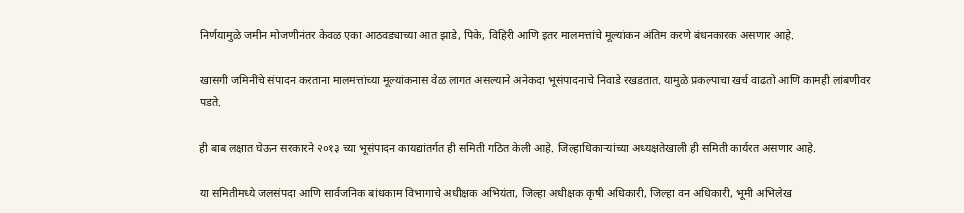निर्णयामुळे जमीन मोजणीनंतर केवळ एका आठवड्याच्या आत झाडे, पिके, विहिरी आणि इतर मालमत्तांचे मूल्यांकन अंतिम करणे बंधनकारक असणार आहे.

खासगी जमिनींचे संपादन करताना मालमत्तांच्या मूल्यांकनास वेळ लागत असल्याने अनेकदा भूसंपादनाचे निवाडे रखडतात. यामुळे प्रकल्पाचा खर्च वाढतो आणि कामही लांबणीवर पडते.

ही बाब लक्षात घेऊन सरकारने २०१३ च्या भूसंपादन कायद्यांतर्गत ही समिती गठित केली आहे. जिल्हाधिकाऱ्यांच्या अध्यक्षतेखाली ही समिती कार्यरत असणार आहे.

या समितीमध्ये जलसंपदा आणि सार्वजनिक बांधकाम विभागाचे अधीक्षक अभियंता, जिल्हा अधीक्षक कृषी अधिकारी, जिल्हा वन अधिकारी, भूमी अभिलेख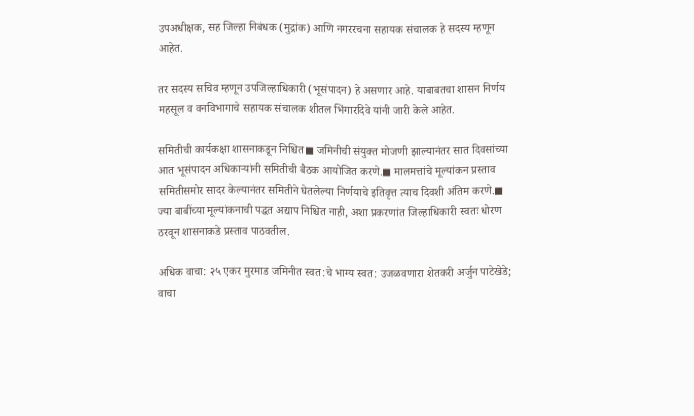उपअधीक्षक, सह जिल्हा निबंधक (मुद्रांक) आणि नगररचना सहायक संचालक हे सदस्य म्हणून आहेत.

तर सदस्य सचिव म्हणून उपजिल्हाधिकारी (भूसंपादन) हे असणार आहे. याबाबतचा शासन निर्णय महसूल व वनविभागाचे सहायक संचालक शीतल भिंगारदिवे यांनी जारी केले आहेत.

समितीची कार्यकक्षा शासनाकडून निश्चित◼ जमिनीची संयुक्त मोजणी झाल्यानंतर सात दिवसांच्या आत भूसंपादन अधिकाऱ्यांनी समितीची बैठक आयोजित करणे.◼ मालमत्तांचे मूल्यांकन प्रस्ताव समितीसमोर सादर केल्यानंतर समितीने घेतलेल्या निर्णयाचे इतिवृत्त त्याच दिवशी अंतिम करणे.◼ ज्या बाबींच्या मूल्यांकनाची पद्धत अद्याप निश्चित नाही, अशा प्रकरणांत जिल्हाधिकारी स्वतः धोरण ठरवून शासनाकडे प्रस्ताव पाठवतील.

अधिक वाचा: २५ एकर मुरमाड जमिनीत स्वत:चे भाग्य स्वत: उजळवणारा शेतकरी अर्जुन पाटेखेडे; वाचा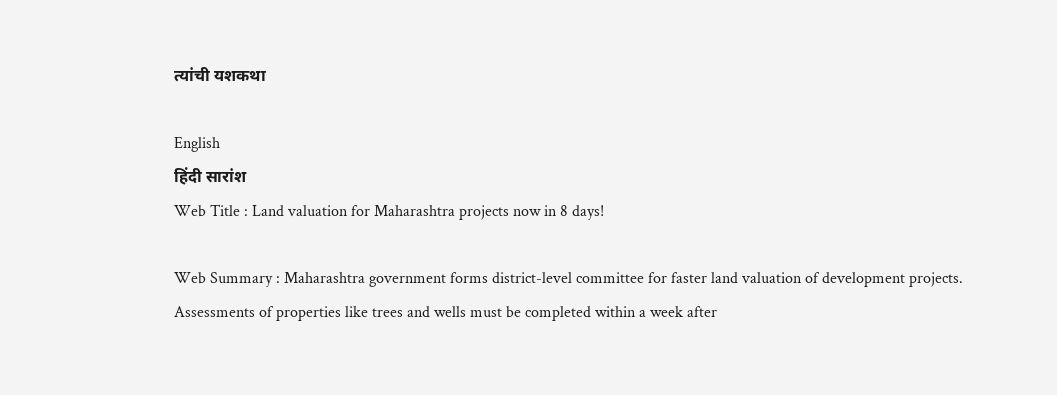त्यांची यशकथा

English
हिंदी सारांश
Web Title : Land valuation for Maharashtra projects now in 8 days!

Web Summary : Maharashtra government forms district-level committee for faster land valuation of development projects. Assessments of properties like trees and wells must be completed within a week after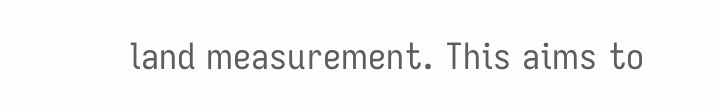land measurement. This aims to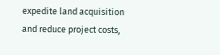expedite land acquisition and reduce project costs,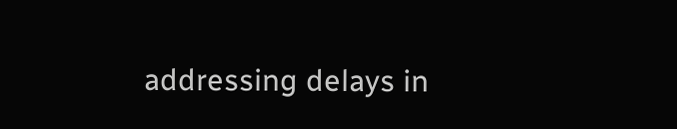addressing delays in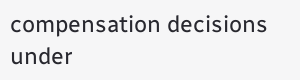compensation decisions under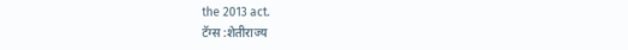the 2013 act.
टॅग्स :शेतीराज्य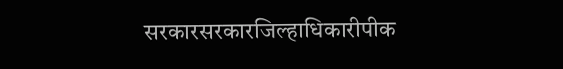सरकारसरकारजिल्हाधिकारीपीक